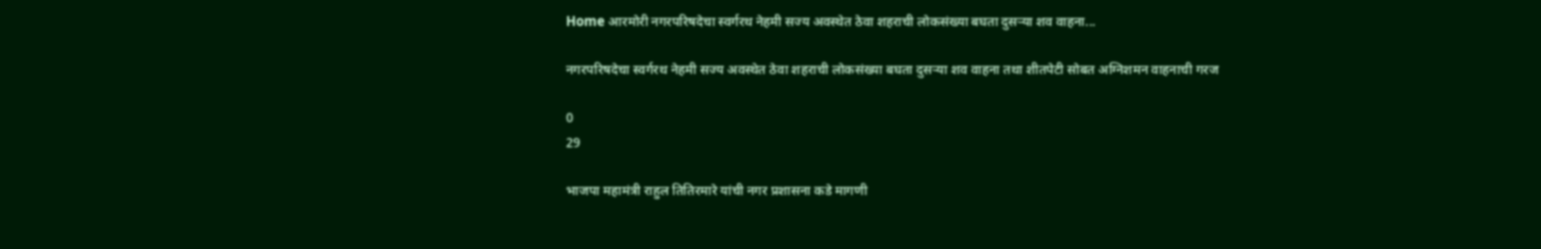Home आरमोरी नगरपरिषदेचा स्वर्गरथ नेहमी सज्य अवस्थेत ठेवा शहराची लोकसंख्या बघता दुसऱ्या शव वाहना...

नगरपरिषदेचा स्वर्गरथ नेहमी सज्य अवस्थेत ठेवा शहराची लोकसंख्या बघता दुसऱ्या शव वाहना तथा शीतपेटी सोबत अग्निशमन वाहनाची गरज

0
29

भाजपा महामंत्री राहुल तितिरमारे यांची नगर प्रशासना कडे मागणी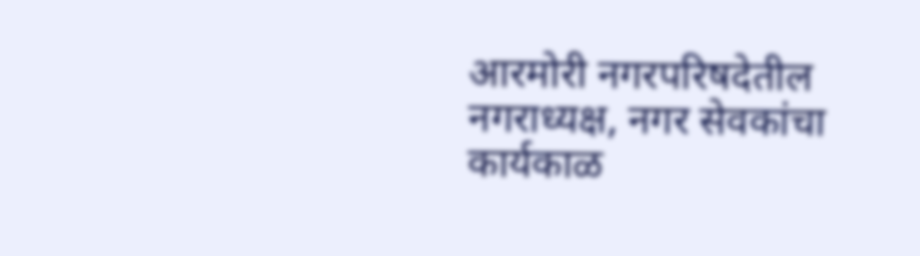आरमोरी नगरपरिषदेतील नगराध्यक्ष, नगर सेवकांचा कार्यकाळ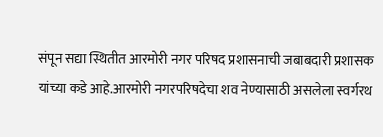संपून सद्या स्थितीत आरमोरी नगर परिषद प्रशासनाची जबाबदारी प्रशासक यांच्या कडे आहे.आरमोरी नगरपरिषदेचा शव नेण्यासाठी असलेला स्वर्गरथ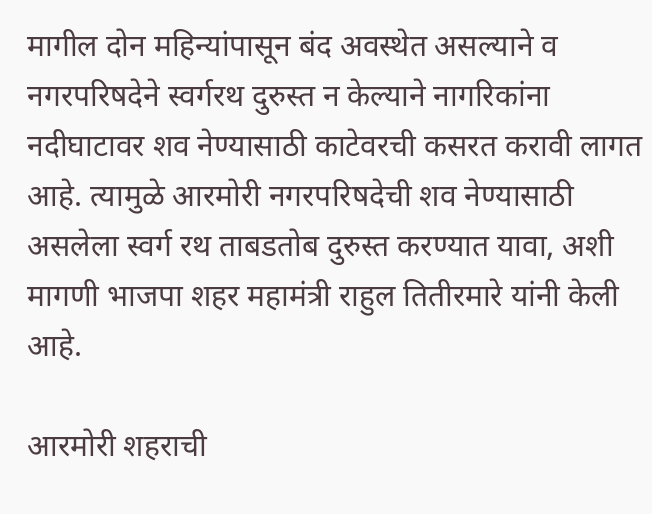मागील दोन महिन्यांपासून बंद अवस्थेत असल्याने व नगरपरिषदेने स्वर्गरथ दुरुस्त न केल्याने नागरिकांना नदीघाटावर शव नेण्यासाठी काटेवरची कसरत करावी लागत आहे. त्यामुळे आरमोरी नगरपरिषदेची शव नेण्यासाठी असलेला स्वर्ग रथ ताबडतोब दुरुस्त करण्यात यावा, अशी मागणी भाजपा शहर महामंत्री राहुल तितीरमारे यांनी केली आहे.

आरमोरी शहराची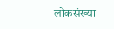लोकसंख्या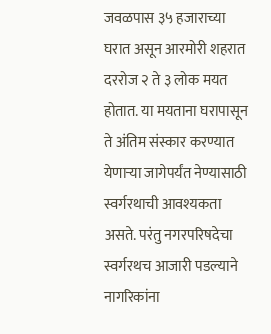जवळपास ३५ हजाराच्या घरात असून आरमोरी शहरात दररोज २ ते ३ लोक मयत होतात. या मयताना घरापासून ते अंतिम संस्कार करण्यात येणाऱ्या जागेपर्यंत नेण्यासाठी स्वर्गरथाची आवश्यकता असते. परंतु नगरपरिषदेचा स्वर्गरथच आजारी पडल्याने नागरिकांना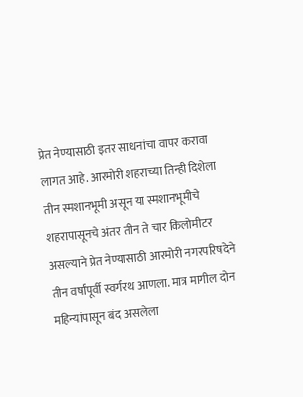प्रेत नेण्यासाठी इतर साधनांचा वापर करावा लागत आहे. आरमोरी शहराच्या तिन्ही दिशेला तीन स्मशानभूमी असून या स्मशानभूमीचे शहरापासूनचे अंतर तीन ते चार किलोमीटर असल्याने प्रेत नेण्यासाठी आरमोरी नगरपरिषदेने तीन वर्षांपूर्वी स्वर्गरथ आणला. मात्र मागील दोन महिन्यांपासून बंद असलेला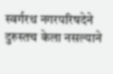स्वर्गरथ नगरपरिषदेने दुरुस्तच केला नसल्याने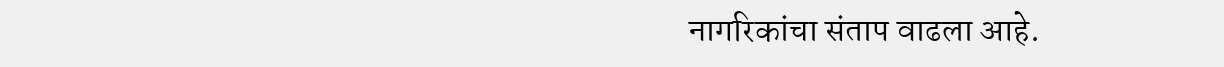नागरिकांचा संताप वाढला आहे.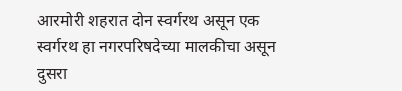आरमोरी शहरात दोन स्वर्गरथ असून एक स्वर्गरथ हा नगरपरिषदेच्या मालकीचा असून दुसरा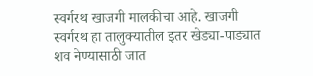स्वर्गरथ खाजगी मालकीचा आहे. खाजगी स्वर्गरथ हा तालुक्यातील इतर खेड्या-पाड्यात शव नेण्यासाठी जात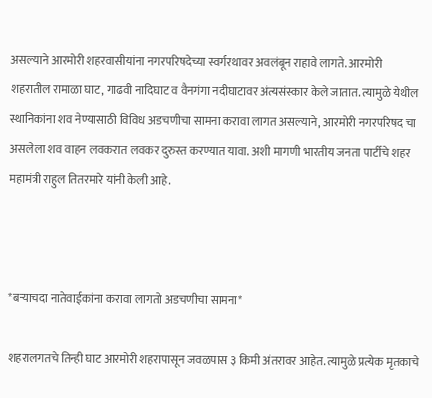असल्याने आरमोरी शहरवासीयांना नगरपरिषदेच्या स्वर्गरथावर अवलंबून राहावे लागते. आरमोरी शहरातील रामाळा घाट, गाढवी नादिघाट व वैनगंगा नदीघाटावर अंत्यसंस्कार केले जातात. त्यामुळे येथील स्थानिकांना शव नेण्यासाठी विविध अडचणीचा सामना करावा लागत असल्याने, आरमोरी नगरपरिषद चा असलेला शव वाहन लवकरात लवकर दुरुस्त करण्यात यावा. अशी मागणी भारतीय जनता पार्टीचे शहर महामंत्री राहुल तितरमारे यांनी केली आहे.



*बऱ्याचदा नातेवाईकांना करावा लागतो अडचणीचा सामना*

शहरालगतचे तिन्ही घाट आरमोरी शहरापासून जवळपास ३ किमी अंतरावर आहेत. त्यामुळे प्रत्येक मृतकाचे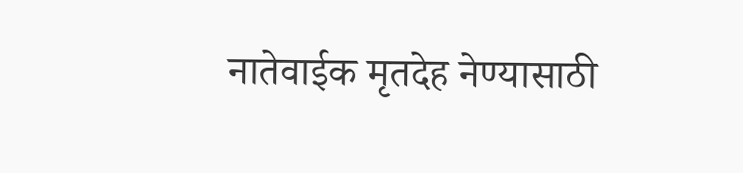नातेवाईक मृतदेह नेण्यासाठी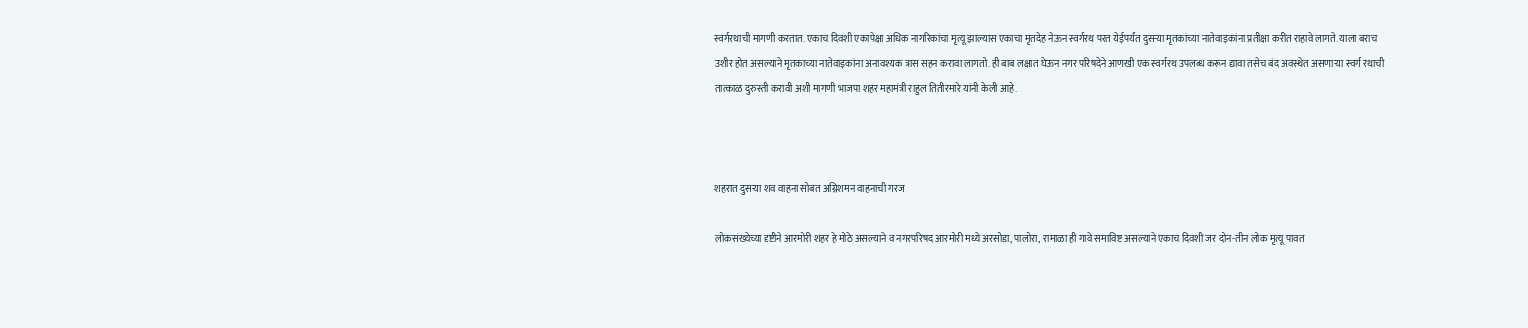स्वर्गरथाची मागणी करतात. एकाच दिवशी एकापेक्षा अधिक नागरिकांचा मृत्यू झाल्यास एकाचा मृतदेह नेऊन स्वर्गरथ परत येईपर्यंत दुसऱ्या मृतकांच्या नातेवाइकांना प्रतीक्षा करीत राहावे लागते. याला बराच उशीर होत असल्याने मृतकाच्या नातेवाइकांना अनावश्यक त्रास सहन करावा लागतो. ही बाब लक्षात घेऊन नगर परिषदेने आणखी एक स्वर्गरथ उपलब्ध करून द्यावा तसेच बंद अवस्थेत असणाऱ्या स्वर्ग रथाची तात्काळ दुरुस्ती करावी अशी मागणी भाजपा शहर महामंत्री राहुल तितीरमारे यांनी केली आहे.



शहरात दुसऱ्या शव वाहना सोबत अग्निशमन वाहनाची गरज

लोकसंख्येच्या दृष्टीने आरमोरी शहर हे मोठे असल्याने व नगरपरिषद आरमोरी मध्ये अरसोडा, पालोरा, रामाळा ही गावे समाविष्ट असल्याने एकाच दिवशी जर दोन-तीन लोक मृत्यू पावत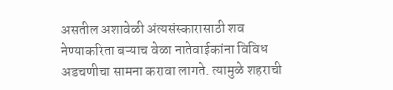असतील अशावेळी अंत्यसंस्कारासाठी शव नेण्याकरिता बऱ्याच वेळा नातेवाईकांना विविध अडचणीचा सामना करावा लागते. त्यामुळे शहराची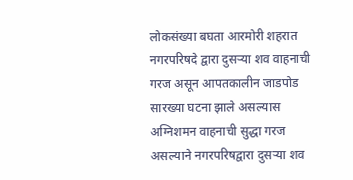लोकसंख्या बघता आरमोरी शहरात नगरपरिषदे द्वारा दुसऱ्या शव वाहनाची गरज असून आपतकालीन जाडपोड सारख्या घटना झाले असल्यास अग्निशमन वाहनाची सुद्धा गरज असल्याने नगरपरिषद्वारा दुसऱ्या शव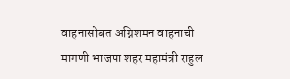वाहनासोबत अग्निशमन वाहनाची मागणी भाजपा शहर महामंत्री राहुल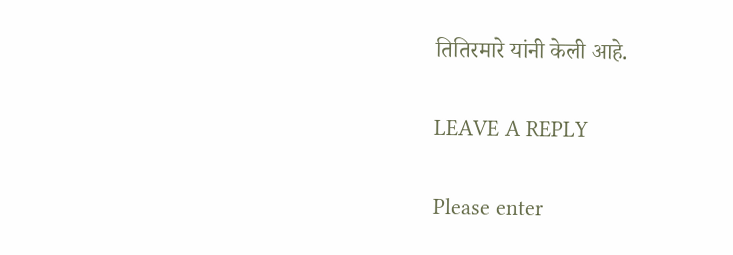तितिरमारे यांनी केली आहे.

LEAVE A REPLY

Please enter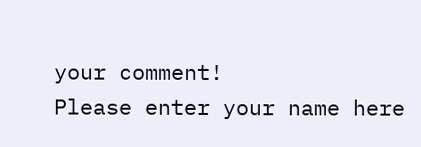your comment!
Please enter your name here